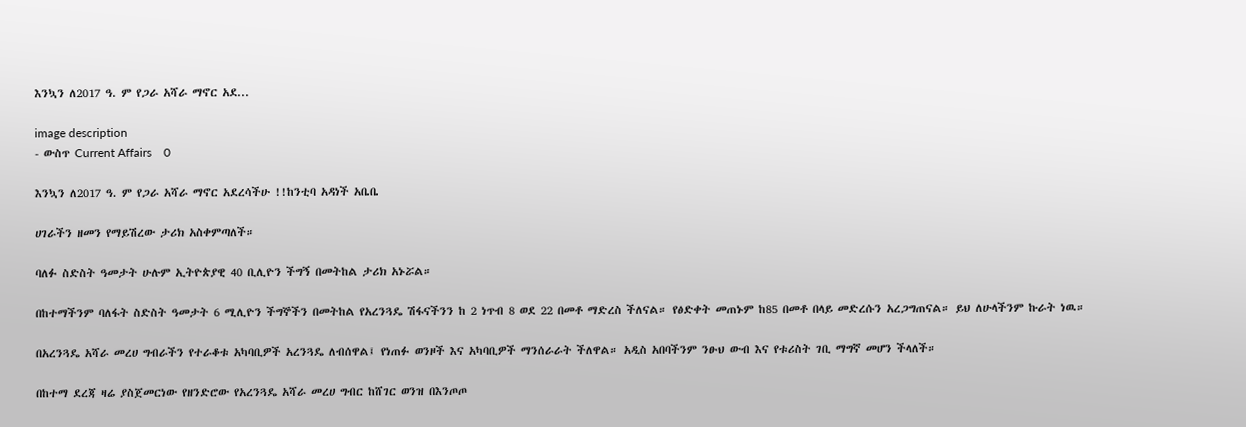እንኳን ለ2017 ዓ. ም የጋራ አሻራ ማኖር አደ...

image description
- ውስጥ Current Affairs    0

እንኳን ለ2017 ዓ. ም የጋራ አሻራ ማኖር አደረሳችሁ !!ከንቲባ አዳነች አቤቤ

ሀገራችን ዘመን የማይሽረው ታሪክ አስቀምጣለች።

ባለፉ ስድስት ዓመታት ሁሉም ኢትዮጵያዊ 40 ቢሊዮን ችግኝ በመትከል ታሪክ አኑሯል።

በከተማችንም ባለፋት ስድስት ዓመታት 6 ሚሊዮን ችግኞችን በመትከል የአረንጓዴ ሽፋናችንን ከ 2 ነጥብ 8 ወደ 22 በመቶ ማድረስ ችለናል። የፅድቀት መጠኑም ከ85 በመቶ በላይ መድረሱን አረጋግጠናል። ይህ ለሁላችንም ኩራት ነዉ።

በአረንጓዴ አሻራ መረሀ ግብራችን የተራቆቱ አካባቢዎች አረንጓዴ ለብሰዋል፤ የነጠፉ ወንዞች እና አካባቢዎች ማንሰራራት ችለዋል። አዲስ አበባችንም ንፁህ ውብ እና የቱሪስት ገቢ ማግኛ መሆን ችላለች።

በከተማ ደረጃ ዛሬ ያስጀመርነው የዘንድሮው የአረንጓዴ አሻራ መረሀ ግብር ከሸገር ወንዝ በእንጦጦ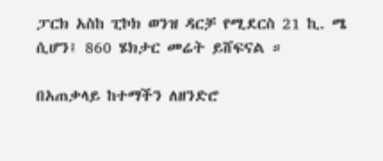ፓርክ አስከ ፒኮክ ወንዝ ዳርቻ የሚደርስ 21 ኪ. ሜ ሲሆን፤ 860 ሄክታር መሬት ይሸፍናል ።

በአጠቃላይ ከተማችን ለዘንድሮ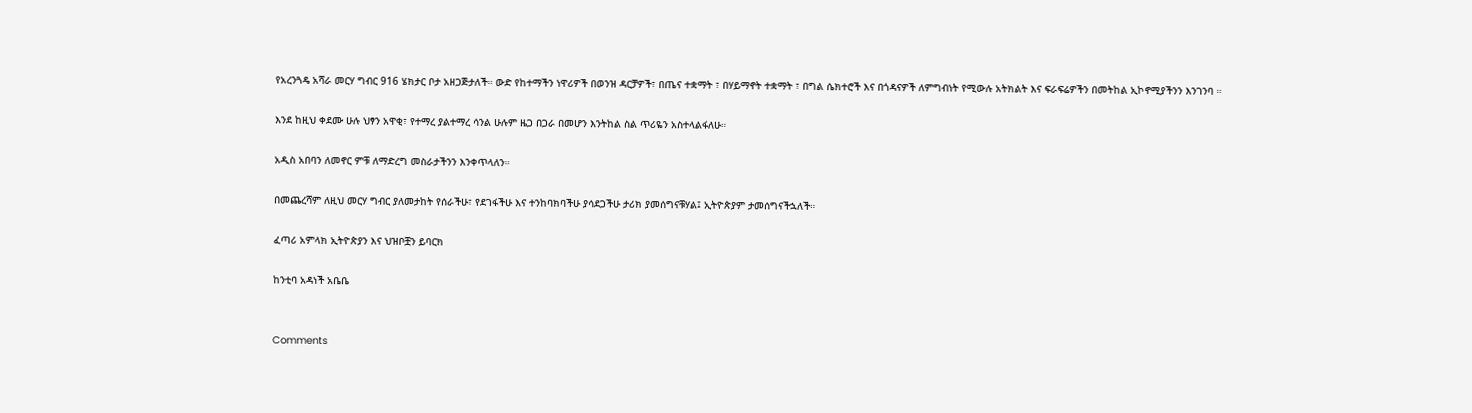የአረንጓዴ አሻራ መርሃ ግብር 916 ሄክታር ቦታ አዘጋጅታለች። ውድ የከተማችን ነዋሪዎች በወንዝ ዳርቻዎች፣ በጤና ተቋማት ፣ በሃይማኖት ተቋማት ፣ በግል ሴክተሮች እና በጎዳናዎች ለምግብነት የሚውሉ አትክልት እና ፍራፍሬዎችን በመትከል ኢኮኖሚያችንን እንገንባ ።

እንደ ከዚህ ቀደሙ ሁሉ ህፃን አዋቂ፣ የተማረ ያልተማረ ሳንል ሁሉም ዜጋ በጋራ በመሆን እንትከል ስል ጥሪዬን አስተላልፋለሁ።

አዲስ አበባን ለመኖር ምቹ ለማድረግ መስራታችንን እንቀጥላለን።

በመጨረሻም ለዚህ መርሃ ግብር ያለመታከት የሰራችሁ፣ የደገፋችሁ እና ተንከባክባችሁ ያሳደጋችሁ ታሪክ ያመሰግናቹሃል፤ ኢትዮጵያም ታመሰግናችኋለች።

ፈጣሪ አምላክ ኢትዮጵያን እና ህዝቦቿን ይባርክ

ከንቲባ አዳነች አቤቤ


Comments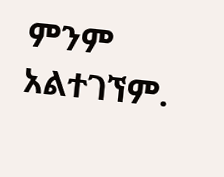ምንም አልተገኘም.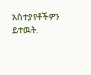አስተያየቶችዎን ይተዉት.